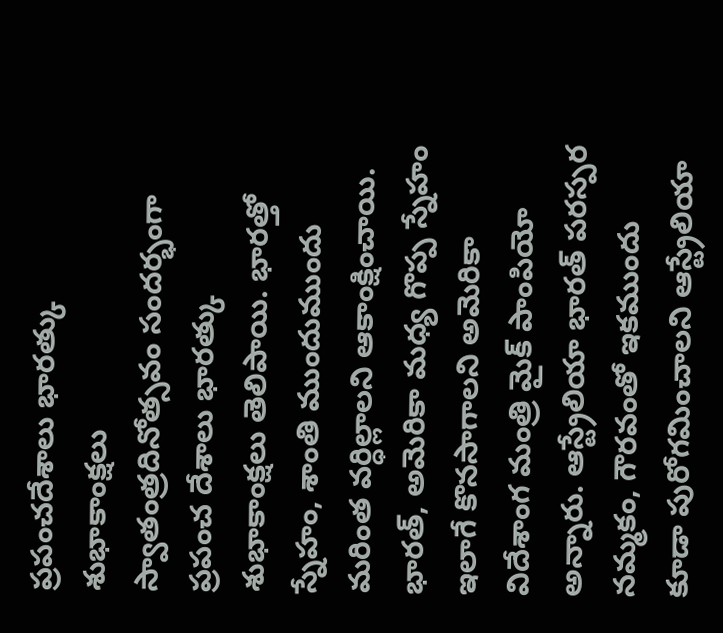ప్రపంచదేశాలు భారత్కు శుభాకాంక్షలు
స్వాతంత్రదినోత్సవం సందర్భంగా ప్రపంచ దేశాలు భారత్కు శుభాకాంక్షలు తెలిపాయి. భారత్తో స్నేహం, శాంతి ముందుముందు మరింత వర్ధిల్లాలని ఆకాంక్షించాయి. భారత్, అమెరికా మధ్య గొప్ప స్నేహం ఇలాగే కొనసాగాలని అమెరికా విదేశాంగ మంత్రి మైక్ పాంపియో అన్నారు. ఆస్ట్రేలియా భారత్ పరస్పర నమ్మకం, గౌరవంతో ఇకముందు కూడా పురోగమించాలని ఆస్ట్రేలియా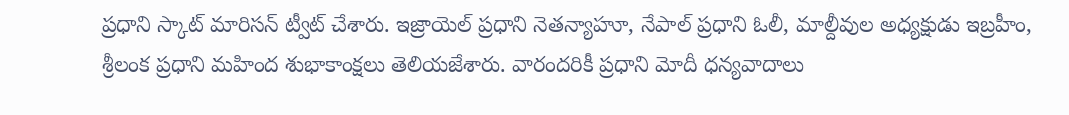ప్రధాని స్కాట్ మారిసన్ ట్వీట్ చేశారు. ఇజ్రాయెల్ ప్రధాని నెతన్యాహూ, నేపాల్ ప్రధాని ఓలీ, మాల్దీవుల అధ్యక్షుడు ఇబ్రహీం, శ్రీలంక ప్రధాని మహింద శుభాకాంక్షలు తెలియజేశారు. వారందరికీ ప్రధాని మోదీ ధన్యవాదాలు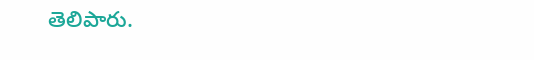తెలిపారు.